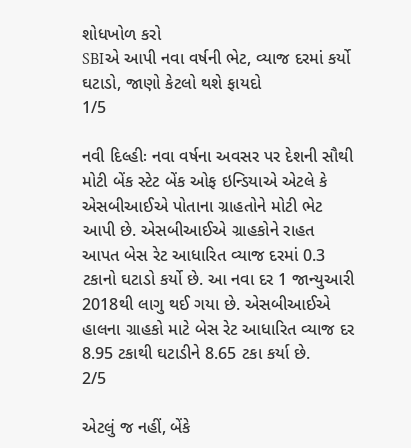શોધખોળ કરો
SBIએ આપી નવા વર્ષની ભેટ, વ્યાજ દરમાં કર્યો ઘટાડો, જાણો કેટલો થશે ફાયદો
1/5

નવી દિલ્હીઃ નવા વર્ષના અવસર પર દેશની સૌથી મોટી બેંક સ્ટેટ બેંક ઓફ ઇન્ડિયાએ એટલે કે એસબીઆઈએ પોતાના ગ્રાહતોને મોટી ભેટ આપી છે. એસબીઆઈએ ગ્રાહકોને રાહત આપત બેસ રેટ આધારિત વ્યાજ દરમાં 0.3 ટકાનો ઘટાડો કર્યો છે. આ નવા દર 1 જાન્યુઆરી 2018થી લાગુ થઈ ગયા છે. એસબીઆઈએ હાલના ગ્રાહકો માટે બેસ રેટ આધારિત વ્યાજ દર 8.95 ટકાથી ઘટાડીને 8.65 ટકા કર્યા છે.
2/5

એટલું જ નહીં, બેંકે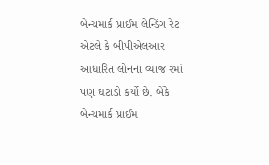બેન્ચમાર્ક પ્રાઈમ લેન્ડિંગ રેટ એટલે કે બીપીએલઆર આધારિત લોનના વ્યાજ રમાં પણ ઘટાડો કર્યો છે. બેંકે બેન્ચમાર્ક પ્રાઈમ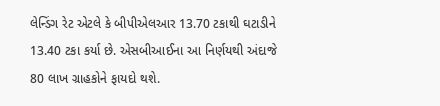લેન્ડિંગ રેટ એટલે કે બીપીએલઆર 13.70 ટકાથી ઘટાડીને 13.40 ટકા કર્યા છે. એસબીઆઈના આ નિર્ણયથી અંદાજે 80 લાખ ગ્રાહકોને ફાયદો થશે.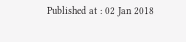Published at : 02 Jan 2018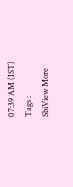07:39 AM (IST)
Tags :
SbiView More